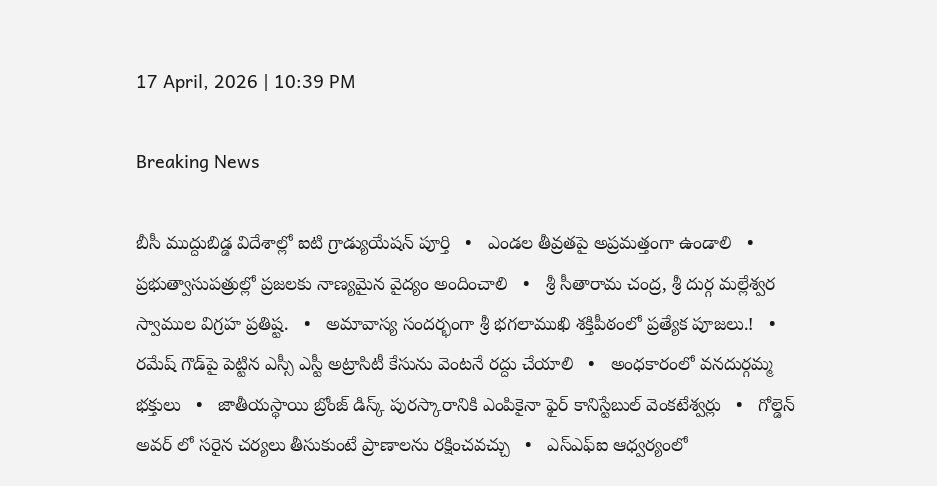17 April, 2026 | 10:39 PM

Breaking News

బీసీ ముద్దుబిడ్డ విదేశాల్లో ఐటి గ్రాడ్యుయేషన్ పూర్తి   •   ఎండల తీవ్రతపై అప్రమత్తంగా ఉండాలి   •   ప్రభుత్వాసుపత్రుల్లో ప్రజలకు నాణ్యమైన వైద్యం అందించాలి   •   శ్రీ సీతారామ చంద్ర, శ్రీ దుర్గ మల్లేశ్వర స్వాముల విగ్రహ ప్రతిష్ట.   •   అమావాస్య సందర్భంగా శ్రీ భగలాముఖి శక్తిపీఠంలో ప్రత్యేక పూజలు.!   •   రమేష్ గౌడ్‌పై పెట్టిన ఎస్సీ ఎస్టీ అట్రాసిటీ కేసును వెంటనే రద్దు చేయాలి   •   అంధకారంలో వనదుర్గమ్మ భక్తులు   •   జాతీయస్థాయి బ్రోంజ్ డిస్క్ పురస్కారానికి ఎంపికైనా ఫైర్ కానిస్టేబుల్ వెంకటేశ్వర్లు   •   గోల్డెన్ అవర్ లో సరైన చర్యలు తీసుకుంటే ప్రాణాలను రక్షించవచ్చు   •   ఎస్ఎఫ్ఐ ఆధ్వర్యంలో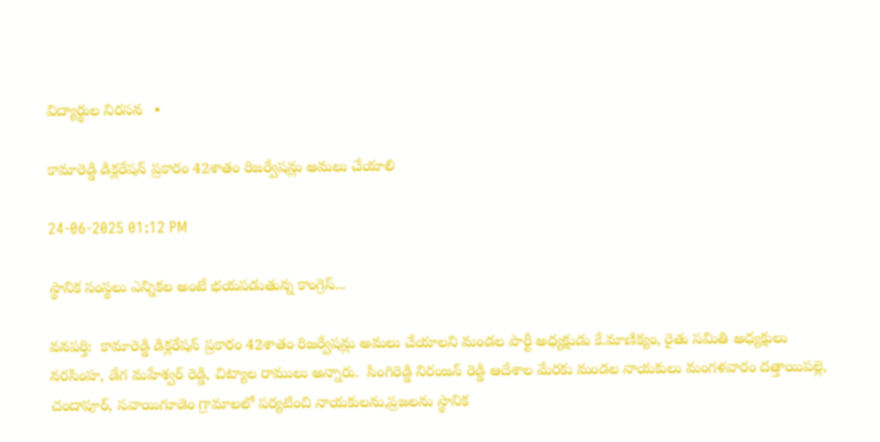విద్యార్థుల నిరసన   •

కామారెడ్డి డిక్లరేషన్ ప్రకారం 42శాతం రిజర్వేషన్లు అమలు చేయాలి

24-06-2025 01:12 PM

స్థానిక సంస్థలు ఎన్నికల అంటే భయపడుతున్న కాంగ్రెస్...

వనపర్తి:  కామారెడ్డి డిక్లరేషన్ ప్రకారం 42శాతం రిజర్వేషన్లు అమలు చేయాలని మండల పార్టీ అధ్యక్షుడు కే.మాణిక్యం, రైతు సమితి అధ్యక్షులు నరసింహ, డేగ మహేశ్వర్ రెడ్డి, చిట్యాల రాములు అన్నారు.  సింగిరెడ్డి నిరంజన్ రెడ్డి ఆదేశాల మేరకు మండల నాయకులు మంగళవారం దత్తాయిపల్లె, చందాపూర్, సవాయిగూడెం గ్రామాలలో పర్యటించి నాయకులను,ప్రజలను స్థానిక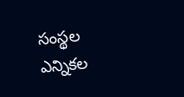సంస్థల ఎన్నికల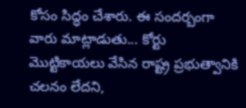కోసం సిద్ధం చేశారు. ఈ సందర్బంగా వారు మాట్లాడుతు... కోర్టు మొట్టికాయలు వేసిన రాష్ట్ర ప్రభుత్వానికి చలనం లేదని,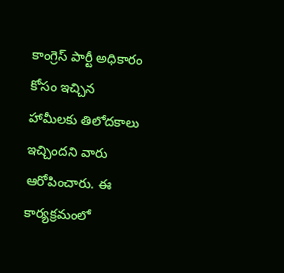కాంగ్రెస్ పార్టీ అధికారం కోసం ఇచ్చిన హామీలకు తిలోదకాలు ఇచ్చిందని వారు ఆరోపించారు. ఈ కార్యక్రమంలో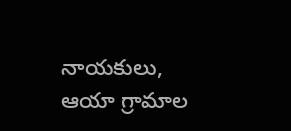నాయకులు, ఆయా గ్రామాల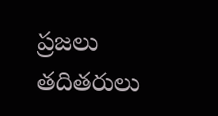ప్రజలు  తదితరులు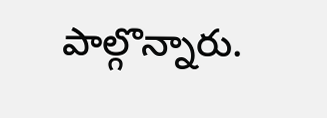పాల్గొన్నారు.